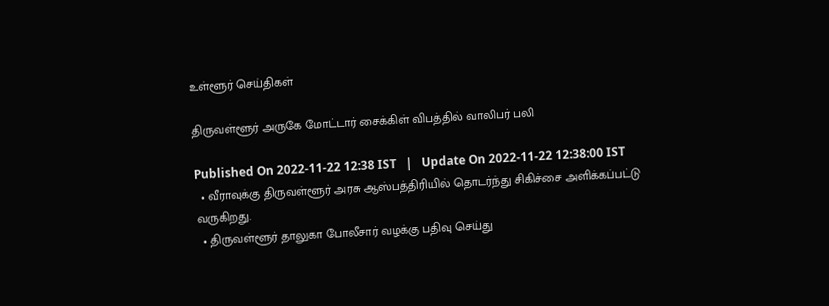உள்ளூர் செய்திகள்

திருவள்ளூர் அருகே மோட்டார் சைக்கிள் விபத்தில் வாலிபர் பலி

Published On 2022-11-22 12:38 IST   |   Update On 2022-11-22 12:38:00 IST
  • வீராவுக்கு திருவள்ளூர் அரசு ஆஸ்பத்திரியில் தொடர்ந்து சிகிச்சை அளிக்கப்பட்டு வருகிறது.
  • திருவள்ளூர் தாலுகா போலீசார் வழக்கு பதிவு செய்து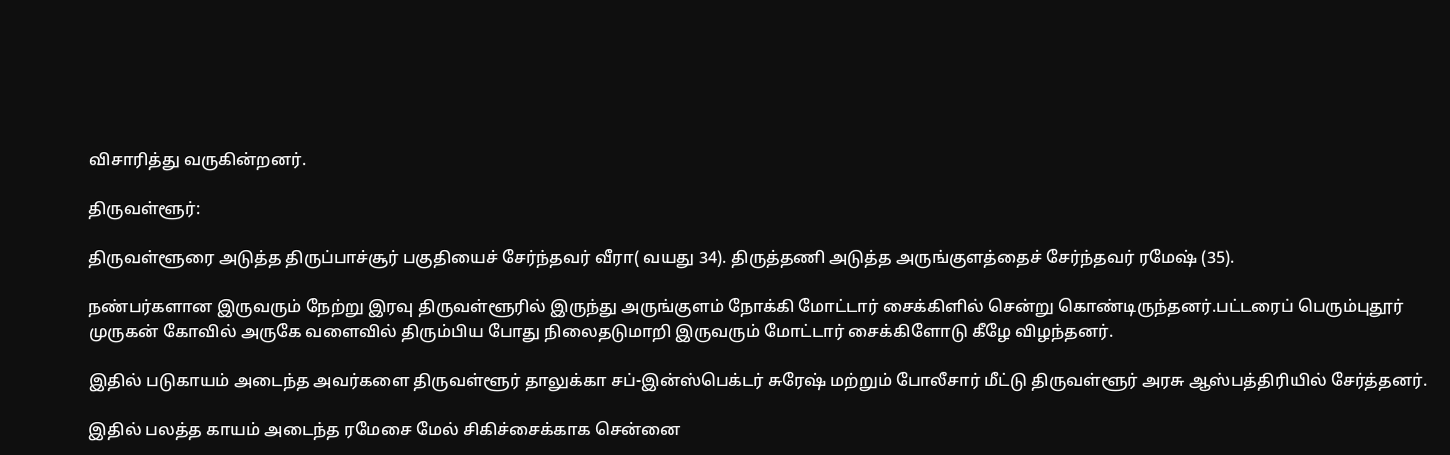விசாரித்து வருகின்றனர்.

திருவள்ளூர்:

திருவள்ளூரை அடுத்த திருப்பாச்சூர் பகுதியைச் சேர்ந்தவர் வீரா( வயது 34). திருத்தணி அடுத்த அருங்குளத்தைச் சேர்ந்தவர் ரமேஷ் (35).

நண்பர்களான இருவரும் நேற்று இரவு திருவள்ளூரில் இருந்து அருங்குளம் நோக்கி மோட்டார் சைக்கிளில் சென்று கொண்டிருந்தனர்.பட்டரைப் பெரும்புதூர் முருகன் கோவில் அருகே வளைவில் திரும்பிய போது நிலைதடுமாறி இருவரும் மோட்டார் சைக்கிளோடு கீழே விழந்தனர்.

இதில் படுகாயம் அடைந்த அவர்களை திருவள்ளூர் தாலுக்கா சப்-இன்ஸ்பெக்டர் சுரேஷ் மற்றும் போலீசார் மீட்டு திருவள்ளூர் அரசு ஆஸ்பத்திரியில் சேர்த்தனர்.

இதில் பலத்த காயம் அடைந்த ரமேசை மேல் சிகிச்சைக்காக சென்னை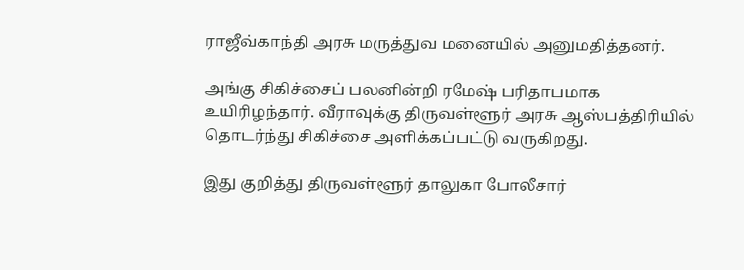ராஜீவ்காந்தி அரசு மருத்துவ மனையில் அனுமதித்தனர்.

அங்கு சிகிச்சைப் பலனின்றி ரமேஷ் பரிதாபமாக உயிரிழந்தார். வீராவுக்கு திருவள்ளூர் அரசு ஆஸ்பத்திரியில் தொடர்ந்து சிகிச்சை அளிக்கப்பட்டு வருகிறது.

இது குறித்து திருவள்ளூர் தாலுகா போலீசார்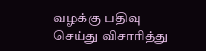வழக்கு பதிவு செய்து விசாரித்து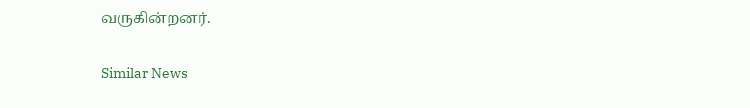வருகின்றனர்.

Similar News